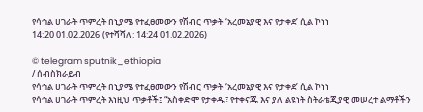የሳኅል ሀገራት ጥምረት በኒያሜ የተፈፀመውን የሽብር ጥቃት ‘አረመኔያዊ እና የታቀደ’ ሲል ኮነነ
14:20 01.02.2026 (የተሻሻለ: 14:24 01.02.2026)

© telegram sputnik_ethiopia
/ ሰብስክራይብ
የሳኅል ሀገራት ጥምረት በኒያሜ የተፈፀመውን የሽብር ጥቃት ‘አረመኔያዊ እና የታቀደ’ ሲል ኮነነ
የሳኅል ሀገራት ጥምረት እነዚህ ጥቃቶች፤ “አስቀድሞ የታቀዱ፣ የተቀናጁ እና ያለ ልዩነት ስትራቴጂያዊ መሠረተ ልማቶችን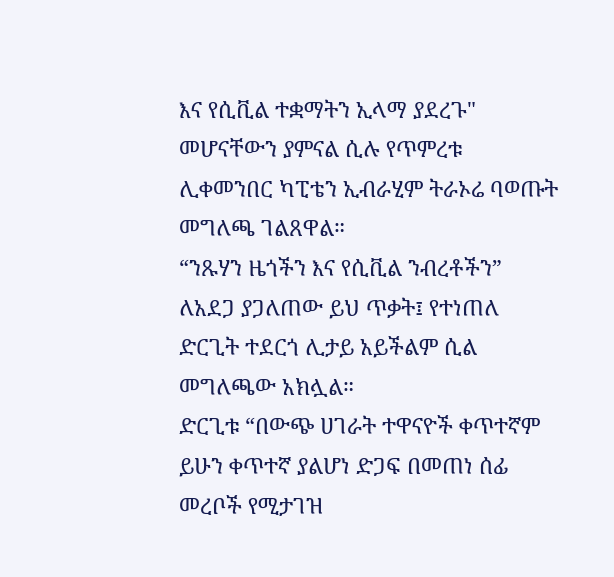እና የሲቪል ተቋማትን ኢላማ ያደረጉ" መሆናቸውን ያምናል ሲሉ የጥምረቱ ሊቀመንበር ካፒቴን ኢብራሂም ትራኦሬ ባወጡት መግለጫ ገልጸዋል።
“ንጹሃን ዜጎችን እና የሲቪል ንብረቶችን” ለአደጋ ያጋለጠው ይህ ጥቃት፤ የተነጠለ ድርጊት ተደርጎ ሊታይ አይችልም ሲል መግለጫው አክሏል።
ድርጊቱ “በውጭ ሀገራት ተዋናዮች ቀጥተኛም ይሁን ቀጥተኛ ያልሆነ ድጋፍ በመጠነ ሰፊ መረቦች የሚታገዝ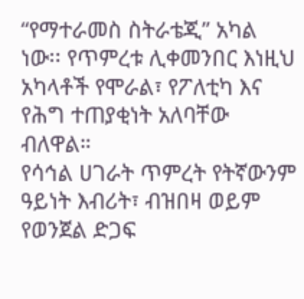“የማተራመስ ስትራቴጂ” አካል ነው፡፡ የጥምረቱ ሊቀመንበር እነዚህ አካላቶች የሞራል፣ የፖለቲካ እና የሕግ ተጠያቂነት አለባቸው ብለዋል።
የሳኅል ሀገራት ጥምረት የትኛውንም ዓይነት እብሪት፣ ብዝበዛ ወይም የወንጀል ድጋፍ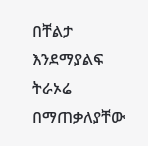በቸልታ እንደማያልፍ ትራኦሬ በማጠቃለያቸው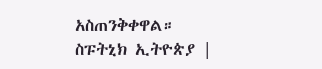አስጠንቅቀዋል።
ስፑትኒክ ኢትዮጵያ |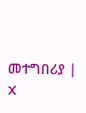መተግበሪያ | X